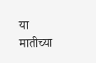या मातीच्या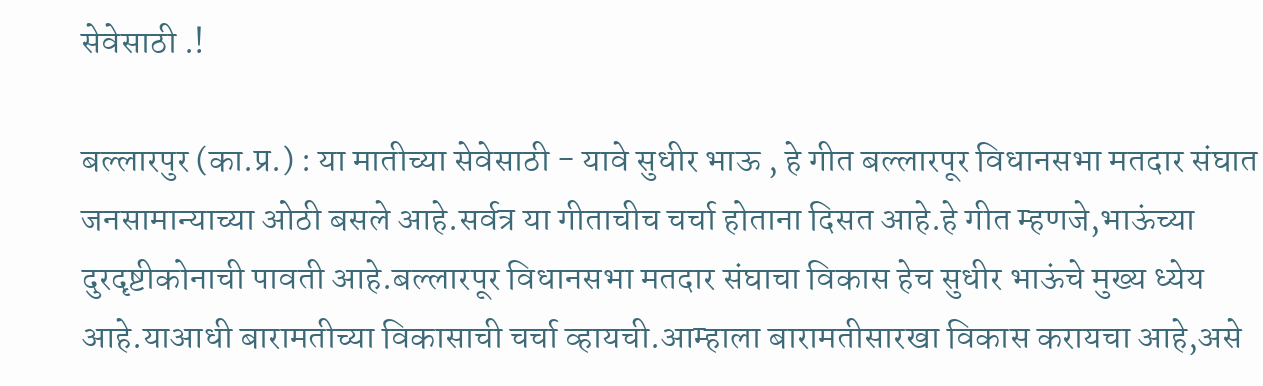सेवेसाठी .!

बल्लारपुर (का.प्र.) : या मातीच्या सेवेसाठी - यावे सुधीर भाऊ , हे गीत बल्लारपूर विधानसभा मतदार संघात जनसामान्याच्या ओठी बसले आहे.सर्वत्र या गीताचीच चर्चा होताना दिसत आहे.हे गीत म्हणजे,भाऊंच्या दुरदृष्टीकोनाची पावती आहे.बल्लारपूर विधानसभा मतदार संघाचा विकास हेच सुधीर भाऊंचे मुख्य ध्येय आहे.याआधी बारामतीच्या विकासाची चर्चा व्हायची.आम्हाला बारामतीसारखा विकास करायचा आहे,असे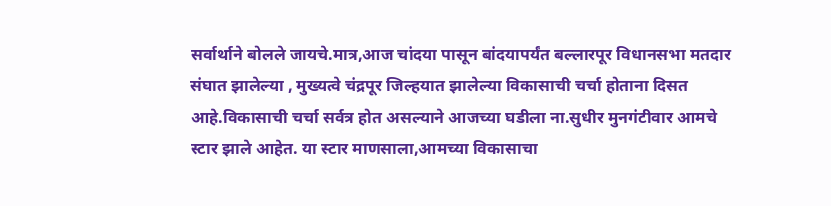सर्वार्थाने बोलले जायचे.मात्र,आज चांदया पासून बांदयापर्यंत बल्लारपूर विधानसभा मतदार संघात झालेल्या , मुख्यत्वे चंद्रपूर जिल्हयात झालेल्या विकासाची चर्चा होताना दिसत आहे.विकासाची चर्चा सर्वत्र होत असल्याने आजच्या घडीला ना.सुधीर मुनगंटीवार आमचे स्टार झाले आहेत. या स्टार माणसाला,आमच्या विकासाचा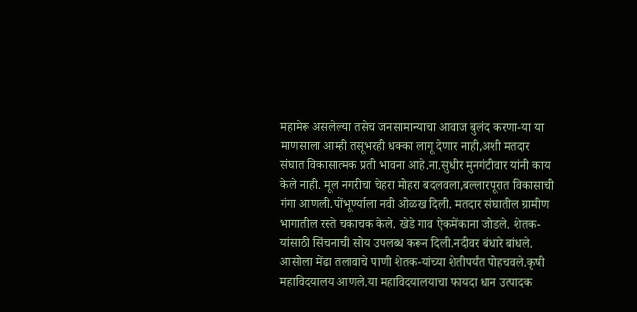महामेरू असलेल्या तसेच जनसामान्याचा आवाज बुलंद करणा-या या माणसाला आम्ही तसूभरही धक्का लागू देणार नाही,अशी मतदार संघात विकासात्मक प्रती भावना आहे.ना.सुधीर मुनगंटीवार यांनी काय केले नाही. मूल नगरीचा चेहरा मोहरा बदलवला,बल्लारपूरात विकासाची गंगा आणली.पोंभूर्ण्याला नवी ओळख दिली. मतदार संघातील ग्रामीण भागातील रस्ते चकाचक केले. खेडे गाव ऐकमेंकाना जोडले. शेतक-यांसाठी सिंचनाची सोय उपलब्ध करून दिली.नदीवर बंधारे बांधले. आसोला मेंढा तलावाचे पाणी शेतक-यांच्या शेतीपर्यंत पोहचवले.कृषी महाविदयालय आणले.या महाविदयालयाचा फायदा धान उत्पादक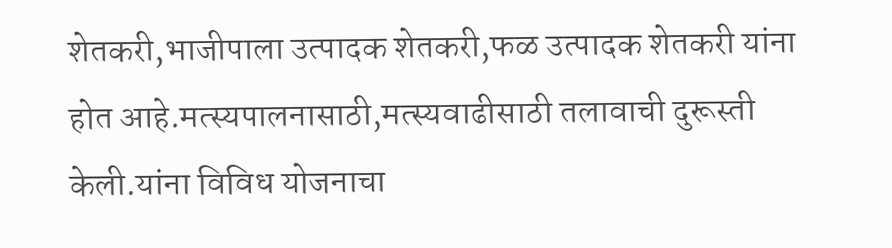शेतकरी,भाजीपाला उत्पादक शेतकरी,फळ उत्पादक शेतकरी यांना होत आहे.मत्स्यपालनासाठी,मत्स्यवाढीसाठी तलावाची दुरूस्ती केली.यांना विविध योजनाचा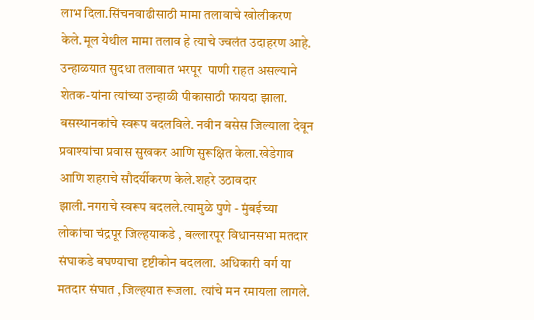लाभ दिला.सिंचनवाढीसाठी मामा तलावाचे खोलीकरण  केले.मूल येथील मामा तलाव हे त्याचे ज्वलंत उदाहरण आहे. उन्हाळयात सुदधा तलावात भरपूर  पाणी राहत असल्याने शेतक-यांना त्यांच्या उन्हाळी पीकासाठी फायदा झाला. बसस्थानकांचे स्वरूप बदलविले. नवीन बसेस जिल्याला देवून प्रवाश्यांचा प्रवास सुखकर आणि सुरूक्षित केला.खेडेगाव आणि शहराचे सौदर्यीकरण केले.शहरे उठावदार झाली.नगराचे स्वरूप बदलले.त्यामुळे पुणे - मुंबईच्या लोकांचा चंद्रपूर जिल्हयाकडे , बल्लारपूर विधानसभा मतदार संघाकडे बघण्याचा दृष्टीकोन बदलला. अधिकारी वर्ग या मतदार संघात ,जिल्हयात रूजला. त्यांचे मन रमायला लागले.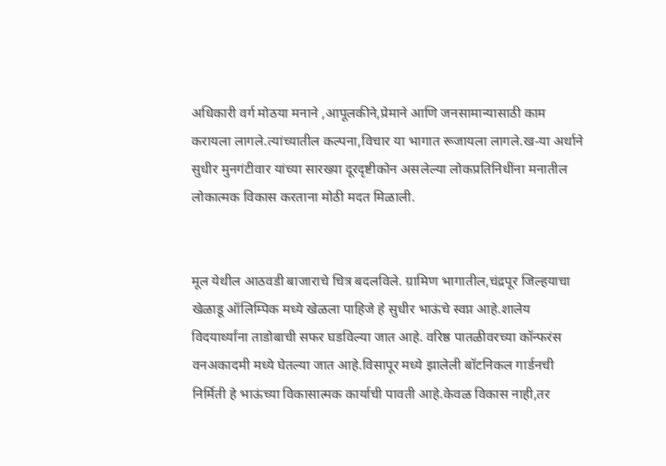अधिकारी वर्ग मोठया मनाने ,आपूलकीने,प्रेमाने आणि जनसामान्यासाठी काम करायला लागले.त्यांच्यातील कल्पना,विचार या भागात रूजायला लागले.ख-या अर्थाने सुधीर मुनगंटीवार यांच्या सारख्या दूरदृष्टीकोन असलेल्या लोकप्रतिनिधींना मनातील लोकात्मक विकास करताना मोठी मदत मिळाली.


मूल येथील आठवडी बाजाराचे चित्र बदलविले. ग्रामिण भागातील,चंद्रपूर जिल्हयाचा खेळाडू ऑलिम्पिक मध्ये खेळला पाहिजे हे सुधीर भाऊंचे स्वप्न आहे.शालेय विदयार्थ्यांना ताडोबाची सफर घडविल्या जात आहे. वरिष्ठ पातळीवरच्या कॉन्फरंस वनअकादमी मध्ये घेतल्या जात आहे.विसापूर मध्ये झालेली बॉटनिकल गार्डनची निर्मिती हे भाऊंच्या विकासात्मक कार्याची पावती आहे.केवळ विकास नाही,तर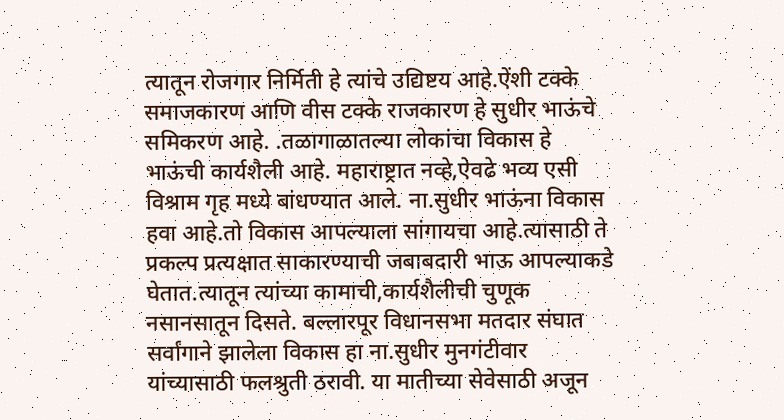त्यातून रोजगार निर्मिती हे त्यांचे उद्यिष्टय आहे.ऐंशी टक्के समाजकारण आणि वीस टक्के राजकारण हे सुधीर भाऊंचे समिकरण आहे. .तळागाळातल्या लोकांचा विकास हे भाऊंची कार्यशैली आहे. महाराष्ट्रात नव्हे,ऐवढे भव्य एसी विश्राम गृह मध्ये बांधण्यात आले. ना.सुधीर भाऊंना विकास हवा आहे.तो विकास आपल्याला सांगायचा आहे.त्यासाठी ते प्रकल्प प्रत्यक्षात साकारण्याची जबाबदारी भाऊ आपल्याकडे घेतात.त्यातून त्यांच्या कामाची,कार्यशैलीची चुणूक नसानसातून दिसते. बल्लारपूर विधानसभा मतदार संघात सर्वांगाने झालेला विकास हा ना.सुधीर मुनगंटीवार यांच्यासाठी फलश्रुती ठरावी. या मातीच्या सेवेसाठी अजून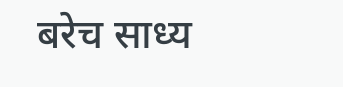बरेच साध्य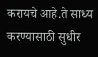करायचे आहे.ते साध्य करण्यासाठी सुधीर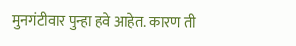मुनगंटीवार पुन्हा हवे आहेत. कारण ती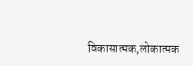विकासात्मक,लोकात्मक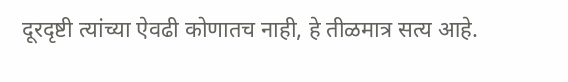दूरदृष्टी त्यांच्या ऐवढी कोणातच नाही, हे तीळमात्र सत्य आहे.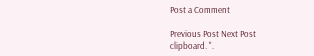Post a Comment

Previous Post Next Post
clipboard. ".